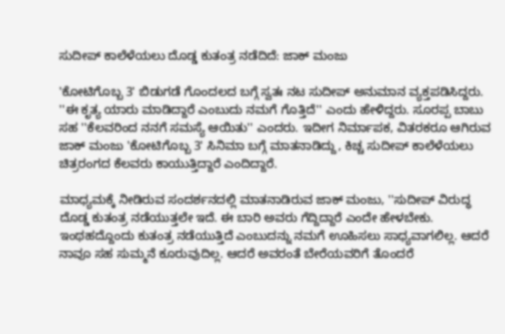ಸುದೀಪ್ ಕಾಲೆಳೆಯಲು ದೊಡ್ಡ ಕುತಂತ್ರ ನಡೆದಿದೆ: ಜಾಕ್ ಮಂಜು

'ಕೋಟಿಗೊಬ್ಬ 3' ಬಿಡುಗಡೆ ಗೊಂದಲದ ಬಗ್ಗೆ ಸ್ವತಃ ನಟ ಸುದೀಪ್ ಅನುಮಾನ ವ್ಯಕ್ತಪಡಿಸಿದ್ದರು. ''ಈ ಕೃತ್ಯ ಯಾರು ಮಾಡಿದ್ದಾರೆ ಎಂಬುದು ನಮಗೆ ಗೊತ್ತಿದೆ'' ಎಂದು ಹೇಳಿದ್ದರು. ಸೂರಪ್ಪ ಬಾಬು ಸಹ ''ಕೆಲವರಿಂದ ನನಗೆ ಸಮಸ್ಯೆ ಆಯಿತು'' ಎಂದರು. ಇದೀಗ ನಿರ್ಮಾಪಕ, ವಿತರಕರೂ ಆಗಿರುವ ಜಾಕ್ ಮಂಜು 'ಕೋಟಿಗೊಬ್ಬ 3' ಸಿನಿಮಾ ಬಗ್ಗೆ ಮಾತನಾಡಿದ್ದು, ಕಿಚ್ಚ ಸುದೀಪ್ ಕಾಲೆಳೆಯಲು ಚಿತ್ರರಂಗದ ಕೆಲವರು ಕಾಯುತ್ತಿದ್ದಾರೆ ಎಂದಿದ್ದಾರೆ.

ಮಾಧ್ಯಮಕ್ಕೆ ನೀಡಿರುವ ಸಂದರ್ಶನದಲ್ಲಿ ಮಾತನಾಡಿರುವ ಜಾಕ್ ಮಂಜು, ''ಸುದೀಪ್ ವಿರುದ್ಧ ದೊಡ್ಡ ಕುತಂತ್ರ ನಡೆಯುತ್ತಲೇ ಇದೆ. ಈ ಬಾರಿ ಅವರು ಗೆದ್ದಿದ್ದಾರೆ ಎಂದೇ ಹೇಳಬೇಕು. ಇಂಥಹದ್ದೊಂದು ಕುತಂತ್ರ ನಡೆಯುತ್ತಿದೆ ಎಂಬುದನ್ನು ನಮಗೆ ಊಹಿಸಲು ಸಾಧ್ಯವಾಗಲಿಲ್ಲ. ಆದರೆ ನಾವೂ ಸಹ ಸುಮ್ಮನೆ ಕೂರುವುದಿಲ್ಲ. ಆದರೆ ಅವರಂತೆ ಬೇರೆಯವರಿಗೆ ತೊಂದರೆ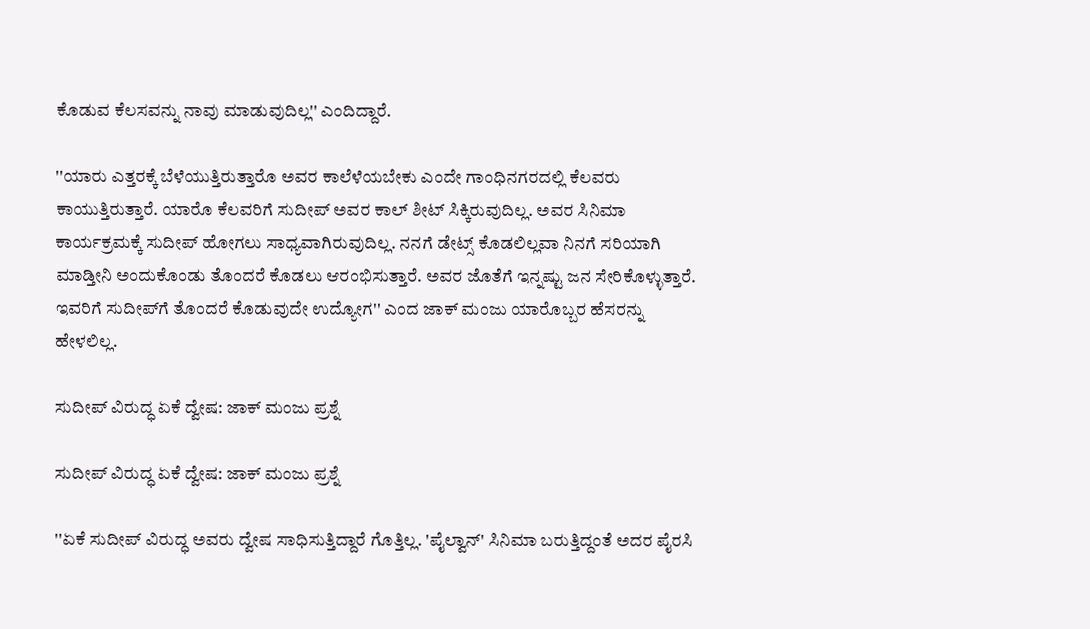ಕೊಡುವ ಕೆಲಸವನ್ನು ನಾವು ಮಾಡುವುದಿಲ್ಲ'' ಎಂದಿದ್ದಾರೆ.

''ಯಾರು ಎತ್ತರಕ್ಕೆ ಬೆಳೆಯುತ್ತಿರುತ್ತಾರೊ ಅವರ ಕಾಲೆಳೆಯಬೇಕು ಎಂದೇ ಗಾಂಧಿನಗರದಲ್ಲಿ ಕೆಲವರು ಕಾಯುತ್ತಿರುತ್ತಾರೆ. ಯಾರೊ ಕೆಲವರಿಗೆ ಸುದೀಪ್ ಅವರ ಕಾಲ್ ಶೀಟ್ ಸಿಕ್ಕಿರುವುದಿಲ್ಲ. ಅವರ ಸಿನಿಮಾ ಕಾರ್ಯಕ್ರಮಕ್ಕೆ ಸುದೀಪ್ ಹೋಗಲು ಸಾಧ್ಯವಾಗಿರುವುದಿಲ್ಲ. ನನಗೆ ಡೇಟ್ಸ್ ಕೊಡಲಿಲ್ಲವಾ ನಿನಗೆ ಸರಿಯಾಗಿ ಮಾಡ್ತೀನಿ ಅಂದುಕೊಂಡು ತೊಂದರೆ ಕೊಡಲು ಆರಂಭಿಸುತ್ತಾರೆ. ಅವರ ಜೊತೆಗೆ ಇನ್ನಷ್ಟು ಜನ ಸೇರಿಕೊಳ್ಳುತ್ತಾರೆ. ಇವರಿಗೆ ಸುದೀಪ್‌ಗೆ ತೊಂದರೆ ಕೊಡುವುದೇ ಉದ್ಯೋಗ'' ಎಂದ ಜಾಕ್ ಮಂಜು ಯಾರೊಬ್ಬರ ಹೆಸರನ್ನು ಹೇಳಲಿಲ್ಲ.

ಸುದೀಪ್‌ ವಿರುದ್ಧ ಏಕೆ ದ್ವೇಷ: ಜಾಕ್ ಮಂಜು ಪ್ರಶ್ನೆ

ಸುದೀಪ್‌ ವಿರುದ್ಧ ಏಕೆ ದ್ವೇಷ: ಜಾಕ್ ಮಂಜು ಪ್ರಶ್ನೆ

''ಏಕೆ ಸುದೀಪ್ ವಿರುದ್ಧ ಅವರು ದ್ವೇಷ ಸಾಧಿಸುತ್ತಿದ್ದಾರೆ ಗೊತ್ತಿಲ್ಲ. 'ಪೈಲ್ವಾನ್' ಸಿನಿಮಾ ಬರುತ್ತಿದ್ದಂತೆ ಅದರ ಪೈರಸಿ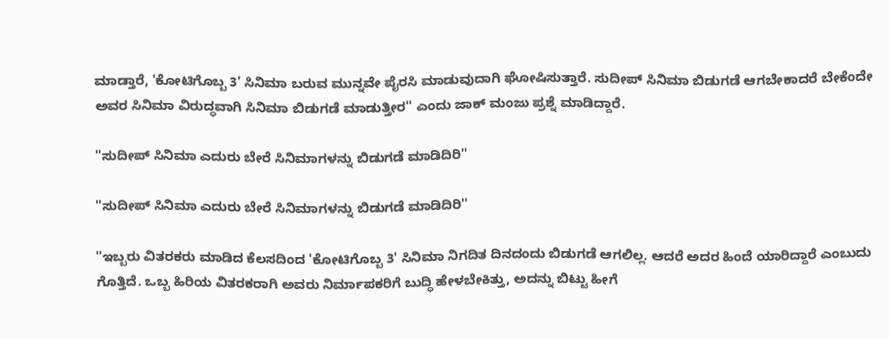ಮಾಡ್ತಾರೆ, 'ಕೋಟಿಗೊಬ್ಬ 3' ಸಿನಿಮಾ ಬರುವ ಮುನ್ನವೇ ಪೈರಸಿ ಮಾಡುವುದಾಗಿ ಘೋಷಿಸುತ್ತಾರೆ. ಸುದೀಪ್ ಸಿನಿಮಾ ಬಿಡುಗಡೆ ಆಗಬೇಕಾದರೆ ಬೇಕೆಂದೇ ಅವರ ಸಿನಿಮಾ ವಿರುದ್ಧವಾಗಿ ಸಿನಿಮಾ ಬಿಡುಗಡೆ ಮಾಡುತ್ತೀರ'' ಎಂದು ಜಾಕ್ ಮಂಜು ಪ್ರಶ್ನೆ ಮಾಡಿದ್ದಾರೆ.

''ಸುದೀಪ್ ಸಿನಿಮಾ ಎದುರು ಬೇರೆ ಸಿನಿಮಾಗಳನ್ನು ಬಿಡುಗಡೆ ಮಾಡಿದಿರಿ''

''ಸುದೀಪ್ ಸಿನಿಮಾ ಎದುರು ಬೇರೆ ಸಿನಿಮಾಗಳನ್ನು ಬಿಡುಗಡೆ ಮಾಡಿದಿರಿ''

''ಇಬ್ಬರು ವಿತರಕರು ಮಾಡಿದ ಕೆಲಸದಿಂದ 'ಕೋಟಿಗೊಬ್ಬ 3' ಸಿನಿಮಾ ನಿಗದಿತ ದಿನದಂದು ಬಿಡುಗಡೆ ಆಗಲಿಲ್ಲ. ಆದರೆ ಅದರ ಹಿಂದೆ ಯಾರಿದ್ದಾರೆ ಎಂಬುದು ಗೊತ್ತಿದೆ. ಒಬ್ಬ ಹಿರಿಯ ವಿತರಕರಾಗಿ ಅವರು ನಿರ್ಮಾಪಕರಿಗೆ ಬುದ್ಧಿ ಹೇಳಬೇಕಿತ್ತು, ಅದನ್ನು ಬಿಟ್ಟು ಹೀಗೆ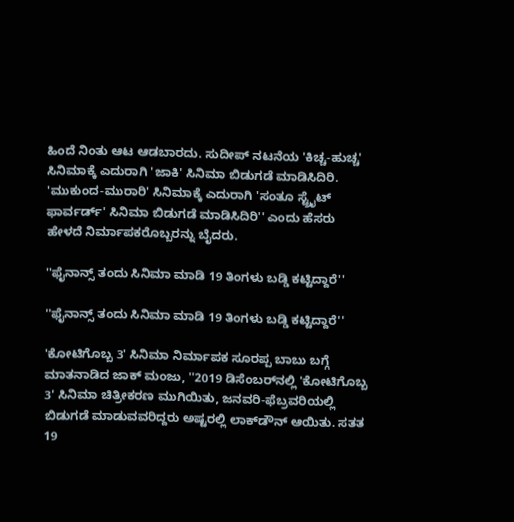ಹಿಂದೆ ನಿಂತು ಆಟ ಆಡಬಾರದು. ಸುದೀಪ್ ನಟನೆಯ 'ಕಿಚ್ಚ-ಹುಚ್ಚ' ಸಿನಿಮಾಕ್ಕೆ ಎದುರಾಗಿ 'ಜಾಕಿ' ಸಿನಿಮಾ ಬಿಡುಗಡೆ ಮಾಡಿಸಿದಿರಿ. 'ಮುಕುಂದ-ಮುರಾರಿ' ಸಿನಿಮಾಕ್ಕೆ ಎದುರಾಗಿ 'ಸಂತೂ ಸ್ಟ್ರೈಟ್ ಫಾರ್ವರ್ಡ್' ಸಿನಿಮಾ ಬಿಡುಗಡೆ ಮಾಡಿಸಿದಿರಿ'' ಎಂದು ಹೆಸರು ಹೇಳದೆ ನಿರ್ಮಾಪಕರೊಬ್ಬರನ್ನು ಬೈದರು.

''ಫೈನಾನ್ಸ್ ತಂದು ಸಿನಿಮಾ ಮಾಡಿ 19 ತಿಂಗಳು ಬಡ್ಡಿ ಕಟ್ಟಿದ್ದಾರೆ''

''ಫೈನಾನ್ಸ್ ತಂದು ಸಿನಿಮಾ ಮಾಡಿ 19 ತಿಂಗಳು ಬಡ್ಡಿ ಕಟ್ಟಿದ್ದಾರೆ''

'ಕೋಟಿಗೊಬ್ಬ 3' ಸಿನಿಮಾ ನಿರ್ಮಾಪಕ ಸೂರಪ್ಪ ಬಾಬು ಬಗ್ಗೆ ಮಾತನಾಡಿದ ಜಾಕ್ ಮಂಜು, ''2019 ಡಿಸೆಂಬರ್‌ನಲ್ಲಿ 'ಕೋಟಿಗೊಬ್ಬ 3' ಸಿನಿಮಾ ಚಿತ್ರೀಕರಣ ಮುಗಿಯಿತು, ಜನವರಿ-ಫೆಬ್ರವರಿಯಲ್ಲಿ ಬಿಡುಗಡೆ ಮಾಡುವವರಿದ್ದರು ಅಷ್ಟರಲ್ಲಿ ಲಾಕ್‌ಡೌನ್ ಆಯಿತು. ಸತತ 19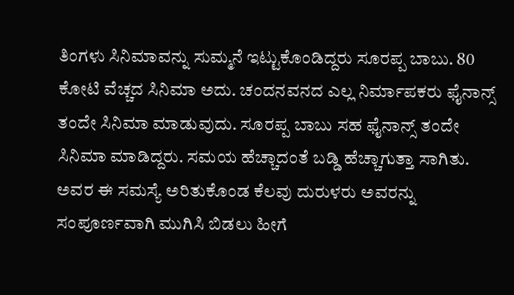ತಿಂಗಳು ಸಿನಿಮಾವನ್ನು ಸುಮ್ಮನೆ ಇಟ್ಟುಕೊಂಡಿದ್ದರು ಸೂರಪ್ಪ ಬಾಬು. 80 ಕೋಟಿ ವೆಚ್ಚದ ಸಿನಿಮಾ ಅದು. ಚಂದನವನದ ಎಲ್ಲ ನಿರ್ಮಾಪಕರು ಫೈನಾನ್ಸ್ ತಂದೇ ಸಿನಿಮಾ ಮಾಡುವುದು. ಸೂರಪ್ಪ ಬಾಬು ಸಹ ಫೈನಾನ್ಸ್ ತಂದೇ ಸಿನಿಮಾ ಮಾಡಿದ್ದರು. ಸಮಯ ಹೆಚ್ಚಾದಂತೆ ಬಡ್ಡಿ ಹೆಚ್ಚಾಗುತ್ತಾ ಸಾಗಿತು. ಅವರ ಈ ಸಮಸ್ಯೆ ಅರಿತುಕೊಂಡ ಕೆಲವು ದುರುಳರು ಅವರನ್ನು ಸಂಪೂರ್ಣವಾಗಿ ಮುಗಿಸಿ ಬಿಡಲು ಹೀಗೆ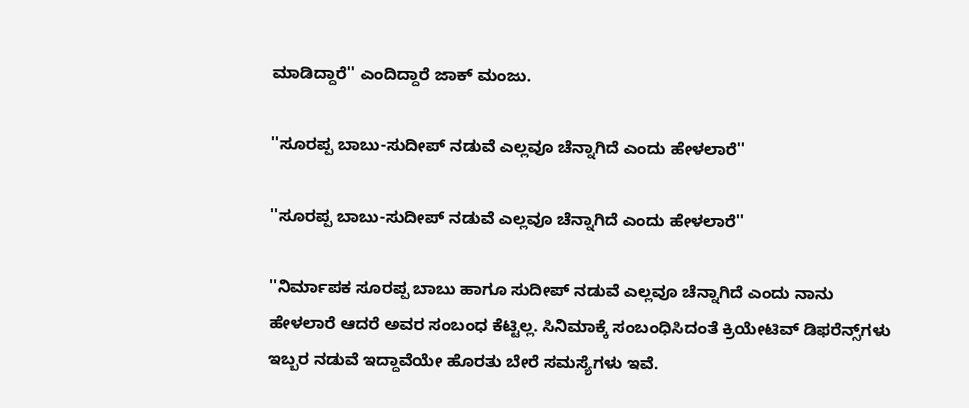ಮಾಡಿದ್ದಾರೆ'' ಎಂದಿದ್ದಾರೆ ಜಾಕ್ ಮಂಜು.

''ಸೂರಪ್ಪ ಬಾಬು-ಸುದೀಪ್ ನಡುವೆ ಎಲ್ಲವೂ ಚೆನ್ನಾಗಿದೆ ಎಂದು ಹೇಳಲಾರೆ''

''ಸೂರಪ್ಪ ಬಾಬು-ಸುದೀಪ್ ನಡುವೆ ಎಲ್ಲವೂ ಚೆನ್ನಾಗಿದೆ ಎಂದು ಹೇಳಲಾರೆ''

''ನಿರ್ಮಾಪಕ ಸೂರಪ್ಪ ಬಾಬು ಹಾಗೂ ಸುದೀಪ್ ನಡುವೆ ಎಲ್ಲವೂ ಚೆನ್ನಾಗಿದೆ ಎಂದು ನಾನು ಹೇಳಲಾರೆ ಆದರೆ ಅವರ ಸಂಬಂಧ ಕೆಟ್ಟಿಲ್ಲ. ಸಿನಿಮಾಕ್ಕೆ ಸಂಬಂಧಿಸಿದಂತೆ ಕ್ರಿಯೇಟಿವ್ ಡಿಫರೆನ್ಸ್‌ಗಳು ಇಬ್ಬರ ನಡುವೆ ಇದ್ದಾವೆಯೇ ಹೊರತು ಬೇರೆ ಸಮಸ್ಯೆಗಳು ಇವೆ.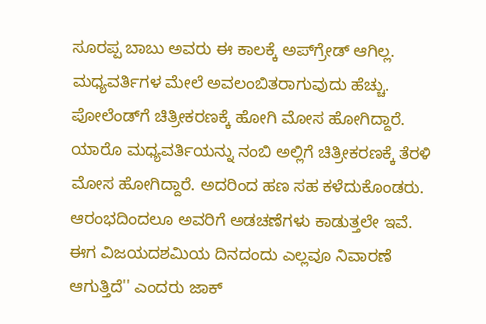ಸೂರಪ್ಪ ಬಾಬು ಅವರು ಈ ಕಾಲಕ್ಕೆ ಅಪ್‌ಗ್ರೇಡ್ ಆಗಿಲ್ಲ. ಮಧ್ಯವರ್ತಿಗಳ ಮೇಲೆ ಅವಲಂಬಿತರಾಗುವುದು ಹೆಚ್ಚು. ಪೋಲೆಂಡ್‌ಗೆ ಚಿತ್ರೀಕರಣಕ್ಕೆ ಹೋಗಿ ಮೋಸ ಹೋಗಿದ್ದಾರೆ. ಯಾರೊ ಮಧ್ಯವರ್ತಿಯನ್ನು ನಂಬಿ ಅಲ್ಲಿಗೆ ಚಿತ್ರೀಕರಣಕ್ಕೆ ತೆರಳಿ ಮೋಸ ಹೋಗಿದ್ದಾರೆ. ಅದರಿಂದ ಹಣ ಸಹ ಕಳೆದುಕೊಂಡರು. ಆರಂಭದಿಂದಲೂ ಅವರಿಗೆ ಅಡಚಣೆಗಳು ಕಾಡುತ್ತಲೇ ಇವೆ. ಈಗ ವಿಜಯದಶಮಿಯ ದಿನದಂದು ಎಲ್ಲವೂ ನಿವಾರಣೆ ಆಗುತ್ತಿದೆ'' ಎಂದರು ಜಾಕ್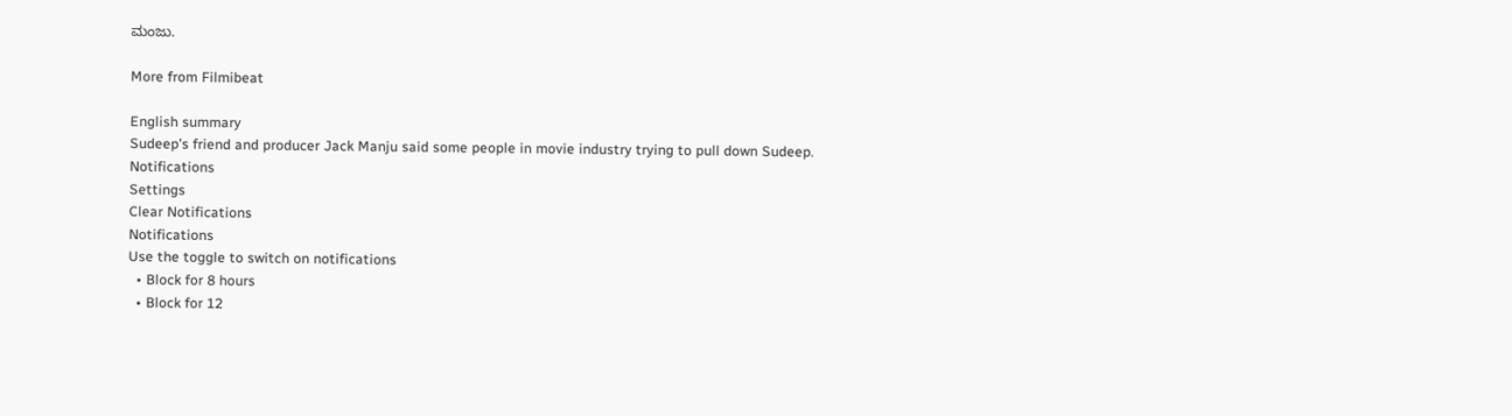ಮಂಜು.

More from Filmibeat

English summary
Sudeep's friend and producer Jack Manju said some people in movie industry trying to pull down Sudeep.
Notifications
Settings
Clear Notifications
Notifications
Use the toggle to switch on notifications
  • Block for 8 hours
  • Block for 12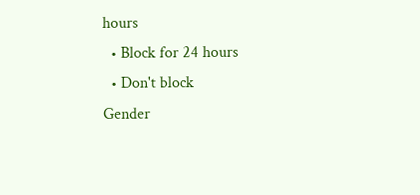hours
  • Block for 24 hours
  • Don't block
Gender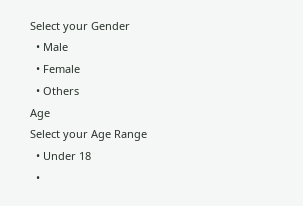Select your Gender
  • Male
  • Female
  • Others
Age
Select your Age Range
  • Under 18
  •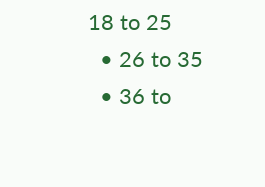18 to 25
  • 26 to 35
  • 36 to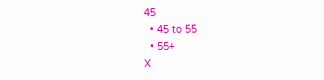45
  • 45 to 55
  • 55+
X